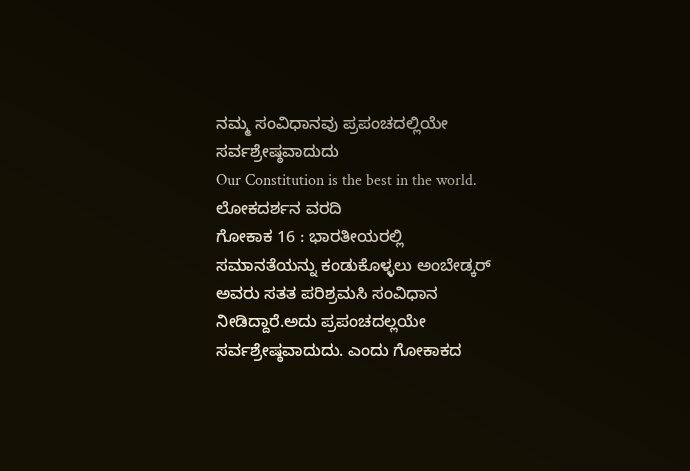ನಮ್ಮ ಸಂವಿಧಾನವು ಪ್ರಪಂಚದಲ್ಲಿಯೇ ಸರ್ವಶ್ರೇಷ್ಠವಾದುದು
Our Constitution is the best in the world.
ಲೋಕದರ್ಶನ ವರದಿ
ಗೋಕಾಕ 16 : ಭಾರತೀಯರಲ್ಲಿ ಸಮಾನತೆಯನ್ನು ಕಂಡುಕೊಳ್ಳಲು ಅಂಬೇಡ್ಕರ್ ಅವರು ಸತತ ಪರಿಶ್ರಮಸಿ ಸಂವಿಧಾನ ನೀಡಿದ್ದಾರೆ.ಅದು ಪ್ರಪಂಚದಲ್ಲಯೇ ಸರ್ವಶ್ರೇಷ್ಠವಾದುದು. ಎಂದು ಗೋಕಾಕದ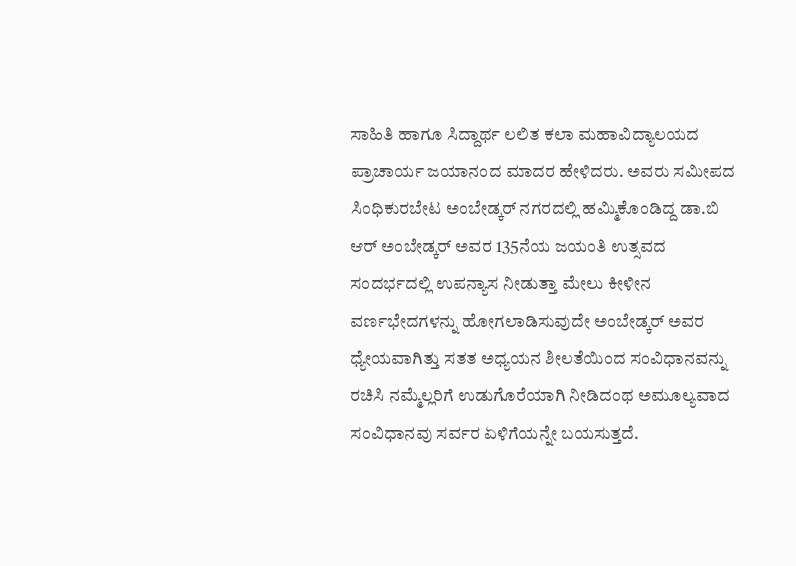ಸಾಹಿತಿ ಹಾಗೂ ಸಿದ್ದಾರ್ಥ ಲಲಿತ ಕಲಾ ಮಹಾವಿದ್ಯಾಲಯದ ಪ್ರಾಚಾರ್ಯ ಜಯಾನಂದ ಮಾದರ ಹೇಳಿದರು. ಅವರು ಸಮೀಪದ ಸಿಂಧಿಕುರಬೇಟ ಅಂಬೇಡ್ಕರ್ ನಗರದಲ್ಲಿ ಹಮ್ಮಿಕೊಂಡಿದ್ದ ಡಾ.ಬಿ ಆರ್ ಅಂಬೇಡ್ಕರ್ ಅವರ 135ನೆಯ ಜಯಂತಿ ಉತ್ಸವದ ಸಂದರ್ಭದಲ್ಲಿ ಉಪನ್ಯಾಸ ನೀಡುತ್ತಾ ಮೇಲು ಕೀಳೀನ ವರ್ಣಭೇದಗಳನ್ನು ಹೋಗಲಾಡಿಸುವುದೇ ಅಂಬೇಡ್ಕರ್ ಅವರ ಧ್ಯೇಯವಾಗಿತ್ತು ಸತತ ಅಧ್ಯಯನ ಶೀಲತೆಯಿಂದ ಸಂವಿಧಾನವನ್ನು ರಚಿಸಿ ನಮ್ಮೆಲ್ಲರಿಗೆ ಉಡುಗೊರೆಯಾಗಿ ನೀಡಿದಂಥ ಅಮೂಲ್ಯವಾದ ಸಂವಿಧಾನವು ಸರ್ವರ ಏಳಿಗೆಯನ್ನೇ ಬಯಸುತ್ತದೆ.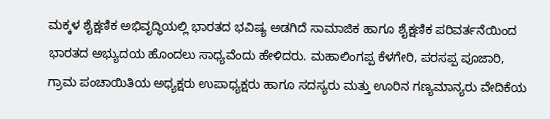ಮಕ್ಕಳ ಶೈಕ್ಷಣಿಕ ಅಭಿವೃದ್ಧಿಯಲ್ಲಿ ಭಾರತದ ಭವಿಷ್ಯ ಅಡಗಿದೆ ಸಾಮಾಜಿಕ ಹಾಗೂ ಶೈಕ್ಷಣಿಕ ಪರಿವರ್ತನೆಯಿಂದ ಭಾರತದ ಅಭ್ಯುದಯ ಹೊಂದಲು ಸಾಧ್ಯವೆಂದು ಹೇಳಿದರು. ಮಹಾಲಿಂಗಪ್ಪ ಕೆಳಗೇರಿ, ಪರಸಪ್ಪ ಪೂಜಾರಿ, ಗ್ರಾಮ ಪಂಚಾಯಿತಿಯ ಅಧ್ಯಕ್ಷರು ಉಪಾಧ್ಯಕ್ಷರು ಹಾಗೂ ಸದಸ್ಯರು ಮತ್ತು ಊರಿನ ಗಣ್ಯಮಾನ್ಯರು ವೇದಿಕೆಯ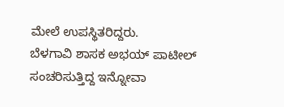ಮೇಲೆ ಉಪಸ್ಥಿತರಿದ್ದರು.
ಬೆಳಗಾವಿ ಶಾಸಕ ಅಭಯ್ ಪಾಟೀಲ್ ಸಂಚರಿಸುತ್ತಿದ್ದ ಇನ್ನೋವಾ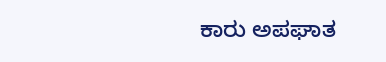ಕಾರು ಅಪಘಾತ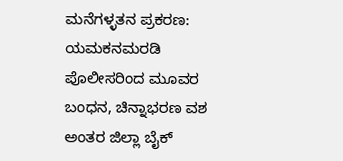ಮನೆಗಳ್ಳತನ ಪ್ರಕರಣ: ಯಮಕನಮರಡಿ ಪೊಲೀಸರಿಂದ ಮೂವರ ಬಂಧನ, ಚಿನ್ನಾಭರಣ ವಶ
ಅಂತರ ಜಿಲ್ಲಾ ಬೈಕ್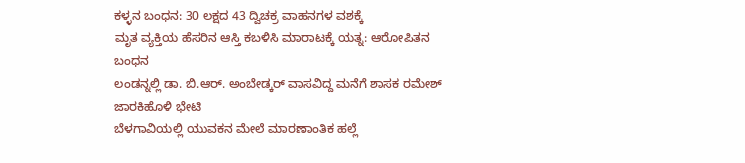ಕಳ್ಳನ ಬಂಧನ: 30 ಲಕ್ಷದ 43 ದ್ವಿಚಕ್ರ ವಾಹನಗಳ ವಶಕ್ಕೆ
ಮೃತ ವ್ಯಕ್ತಿಯ ಹೆಸರಿನ ಆಸ್ತಿ ಕಬಳಿಸಿ ಮಾರಾಟಕ್ಕೆ ಯತ್ನ: ಆರೋಪಿತನ ಬಂಧನ
ಲಂಡನ್ನಲ್ಲಿ ಡಾ. ಬಿ.ಆರ್. ಅಂಬೇಡ್ಕರ್ ವಾಸವಿದ್ದ ಮನೆಗೆ ಶಾಸಕ ರಮೇಶ್ ಜಾರಕಿಹೊಳಿ ಭೇಟಿ
ಬೆಳಗಾವಿಯಲ್ಲಿ ಯುವಕನ ಮೇಲೆ ಮಾರಣಾಂತಿಕ ಹಲ್ಲೆ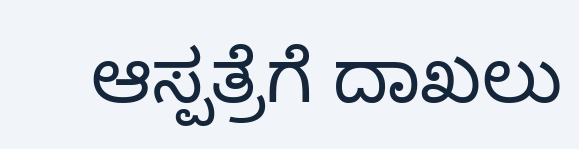ಆಸ್ಪತ್ರೆಗೆ ದಾಖಲು